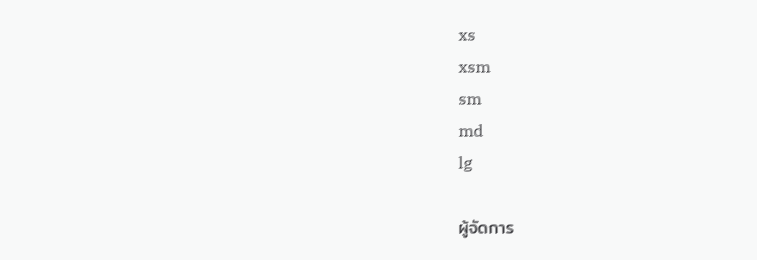xs
xsm
sm
md
lg

ผู้จัดการ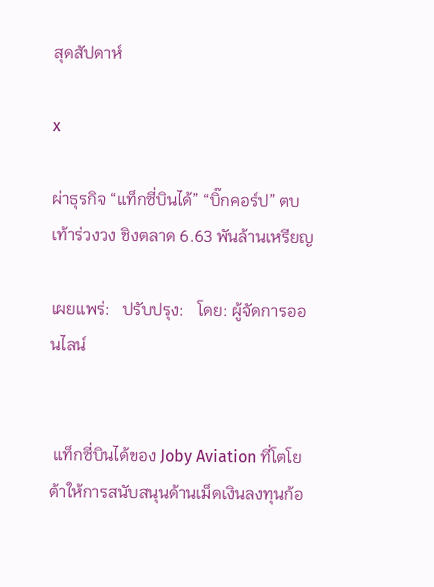สุดสัปดาห์

x

ผ่าธุรกิจ “แท็กซี่บินได้” “บิ๊กคอร์ป” ตบเท้าร่วงวง ชิงตลาด 6.63 พันล้านเหรียญ

เผยแพร่:   ปรับปรุง:   โดย: ผู้จัดการออนไลน์


 แท็กซี่บินได้ของ Joby Aviation ที่โตโยต้าให้การสนับสนุนด้านเม็ดเงินลงทุนก้อ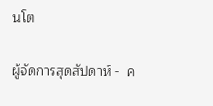นโต

ผู้จัดการสุดสัปดาห์ -  ค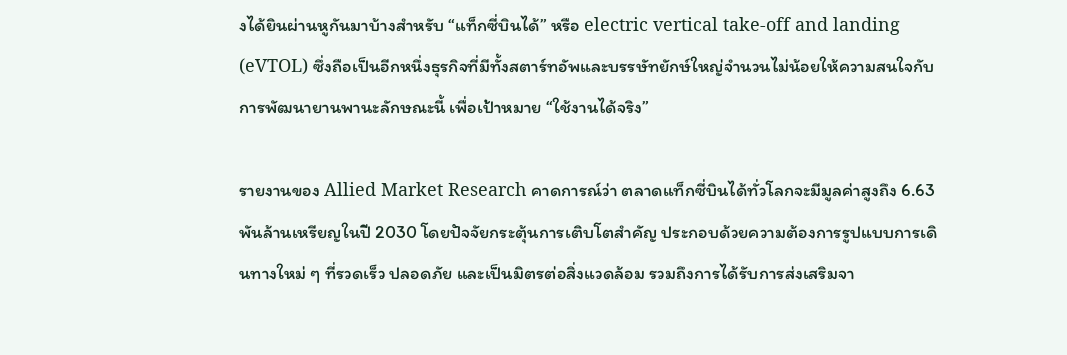งได้ยินผ่านหูกันมาบ้างสำหรับ “แท็กซี่บินได้” หรือ electric vertical take-off and landing (eVTOL) ซึ่งถือเป็นอีกหนึ่งธุรกิจที่มีทั้งสตาร์ทอัพและบรรษัทยักษ์ใหญ่จำนวนไม่น้อยให้ความสนใจกับการพัฒนายานพานะลักษณะนี้ เพื่อเป้าหมาย “ใช้งานได้จริง”

รายงานของ Allied Market Research คาดการณ์ว่า ตลาดแท็กซี่บินได้ทั่วโลกจะมีมูลค่าสูงถึง 6.63 พันล้านเหรียญในปี 2030 โดยปัจจัยกระตุ้นการเติบโตสำคัญ ประกอบด้วยความต้องการรูปแบบการเดินทางใหม่ ๆ ที่รวดเร็ว ปลอดภัย และเป็นมิตรต่อสิ่งแวดล้อม รวมถึงการได้รับการส่งเสริมจา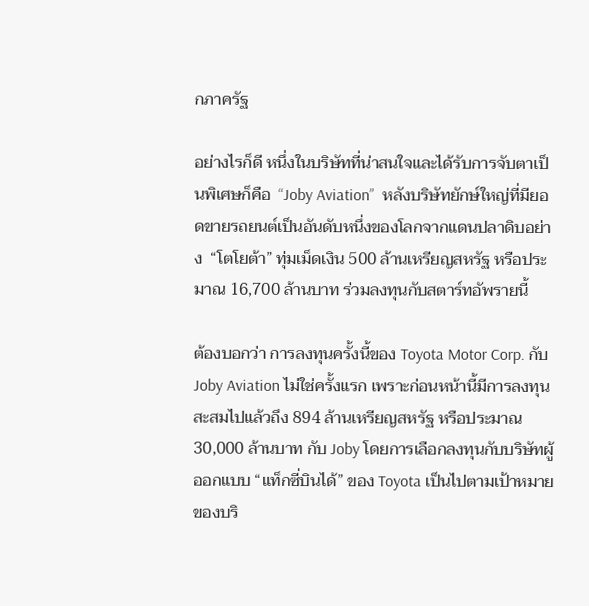กภาครัฐ

อย่างไรก็ดี หนึ่งในบริษัทที่น่าสนใจและได้รับการจับตาเป็นพิเศษก็คือ  “Joby Aviation”  หลังบริษัทยักษ์ใหญ่ที่มียอดขายรถยนต์เป็นอันดับหนึ่งของโลกจากแดนปลาดิบอย่าง  “โตโยต้า” ทุ่มเม็ดเงิน 500 ล้านเหรียญสหรัฐ หรือประมาณ 16,700 ล้านบาท ร่วมลงทุนกับสตาร์ทอัพรายนี้

ต้องบอกว่า การลงทุนครั้งนี้ของ Toyota Motor Corp. กับ Joby Aviation ไม่ใช่ครั้งแรก เพราะก่อนหน้านี้มีการลงทุนสะสมไปแล้วถึง 894 ล้านเหรียญสหรัฐ หรือประมาณ 30,000 ล้านบาท กับ Joby โดยการเลือกลงทุนกับบริษัทผู้ออกแบบ “แท็กซี่บินได้” ของ Toyota เป็นไปตามเป้าหมายของบริ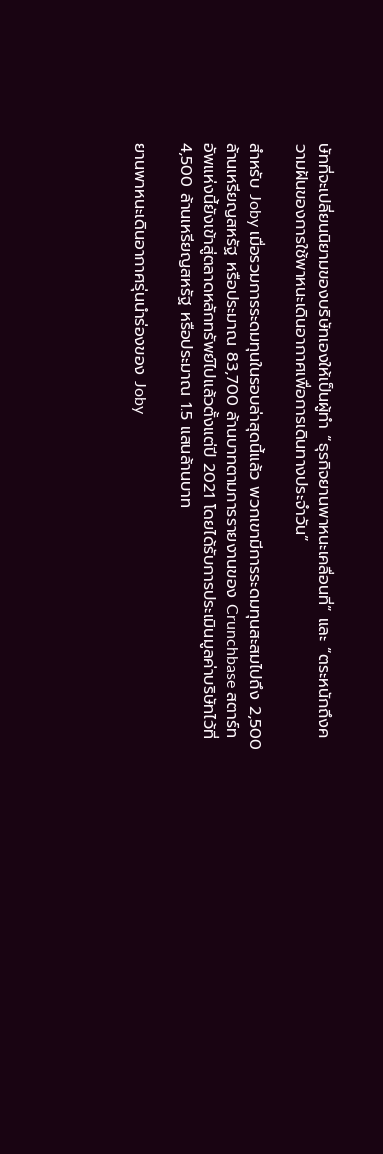ษัทที่จะเปลี่ยนนิยามของบริษัทเองให้เป็นผู้ทำ “ธุรกิจยานพาหนะเคลื่อนที่” และ “ตระหนักถึงความฝันของการใช้พาหนะเดินอากาศเพื่อการเดินทางประจำวัน”

สำหรับ Joby เมื่อรวมการระดมทุนในรอบล่าสุดนี้แล้ว พวกเขามีการระดมทุนสะสมไปถึง 2,500 ล้านเหรียญสหรัฐ หรือประมาณ 83,700 ล้านบาทตามการรายงานของ Crunchbase สตาร์ทอัพแห่งนี้ยังเข้าสู่ตลาดหลักทรัพย์ไปแล้วตั้งแต่ปี 2021 โดยได้รับการประเมินมูลค่าบริษัทไว้ที่ 4,500 ล้านเหรียญสหรัฐ หรือประมาณ 1.5 แสนล้านบาท

ยานพาหนะเดินอากาศรุ่นนำร่องของ Joby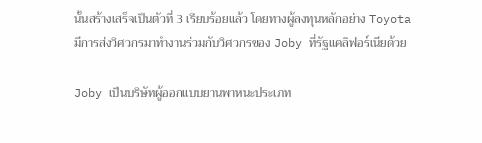นั้นสร้างเสร็จเป็นตัวที่ 3 เรียบร้อยแล้ว โดยทางผู้ลงทุนหลักอย่าง Toyota มีการส่งวิศวกรมาทำงานร่วมกับวิศวกรของ Joby ที่รัฐแคลิฟอร์เนียด้วย

Joby เป็นบริษัทผู้ออกแบบยานพาหนะประเภท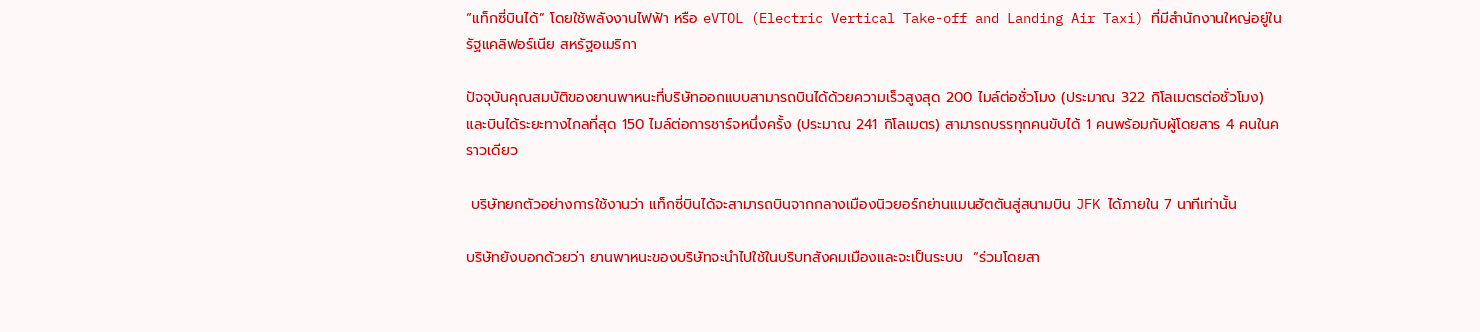“แท็กซี่บินได้” โดยใช้พลังงานไฟฟ้า หรือ eVTOL (Electric Vertical Take-off and Landing Air Taxi) ที่มีสำนักงานใหญ่อยู่ในรัฐแคลิฟอร์เนีย สหรัฐอเมริกา

ปัจจุบันคุณสมบัติของยานพาหนะที่บริษัทออกแบบสามารถบินได้ด้วยความเร็วสูงสุด 200 ไมล์ต่อชั่วโมง (ประมาณ 322 กิโลเมตรต่อชั่วโมง) และบินได้ระยะทางไกลที่สุด 150 ไมล์ต่อการชาร์จหนึ่งครั้ง (ประมาณ 241 กิโลเมตร) สามารถบรรทุกคนขับได้ 1 คนพร้อมกับผู้โดยสาร 4 คนในคราวเดียว

 บริษัทยกตัวอย่างการใช้งานว่า แท็กซี่บินได้จะสามารถบินจากกลางเมืองนิวยอร์กย่านแมนฮัตตันสู่สนามบิน JFK ได้ภายใน 7 นาทีเท่านั้น

บริษัทยังบอกด้วยว่า ยานพาหนะของบริษัทจะนำไปใช้ในบริบทสังคมเมืองและจะเป็นระบบ  “ร่วมโดยสา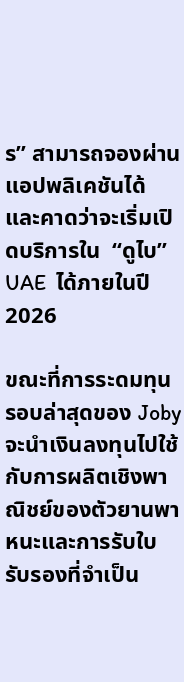ร” สามารถจองผ่านแอปพลิเคชันได้ และคาดว่าจะเริ่มเปิดบริการใน  “ดูไบ” UAE  ได้ภายในปี 2026

ขณะที่การระดมทุนรอบล่าสุดของ Joby จะนำเงินลงทุนไปใช้กับการผลิตเชิงพาณิชย์ของตัวยานพาหนะและการรับใบรับรองที่จำเป็น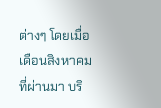ต่างๆ โดยเมื่อเดือนสิงหาคมที่ผ่านมา บริ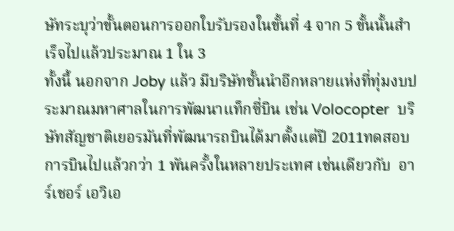ษัทระบุว่าขั้นตอนการออกใบรับรองในขั้นที่ 4 จาก 5 ขั้นนั้นสำเร็จไปแล้วประมาณ 1 ใน 3
ทั้งนี้ นอกจาก Joby แล้ว มีบริษัทชั้นนำอีกหลายแห่งที่ทุ่มงบประมาณมหาศาลในการพัฒนาแท็กซี่บิน เช่น Volocopter  บริษัทสัญชาติเยอรมันที่พัฒนารถบินได้มาตั้งแต่ปี 2011ทดสอบการบินไปแล้วกว่า 1 พันครั้งในหลายประเทศ เช่นเดียวกับ  อาร์เชอร์ เอวิเอ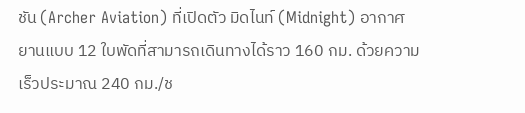ชัน (Archer Aviation) ที่เปิดตัว มิดไนท์ (Midnight) อากาศยานแบบ 12 ใบพัดที่สามารถเดินทางได้ราว 160 กม. ด้วยความเร็วประมาณ 240 กม./ช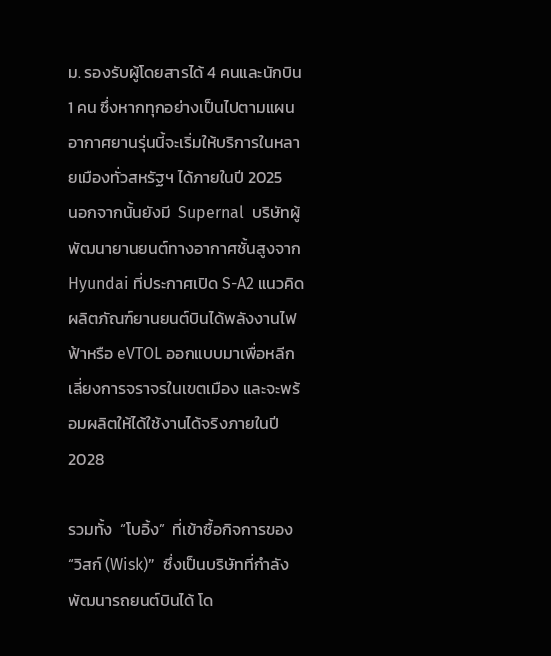ม. รองรับผู้โดยสารได้ 4 คนและนักบิน 1 คน ซึ่งหากทุกอย่างเป็นไปตามแผน อากาศยานรุ่นนี้จะเริ่มให้บริการในหลายเมืองทั่วสหรัฐฯ ได้ภายในปี 2025
นอกจากนั้นยังมี  Supernal  บริษัทผู้พัฒนายานยนต์ทางอากาศชั้นสูงจาก Hyundai ที่ประกาศเปิด S-A2 แนวคิดผลิตภัณฑ์ยานยนต์บินได้พลังงานไฟฟ้าหรือ eVTOL ออกแบบมาเพื่อหลีกเลี่ยงการจราจรในเขตเมือง และจะพร้อมผลิตให้ได้ใช้งานได้จริงภายในปี 2028

รวมทั้ง  “โบอิ้ง”  ที่เข้าซื้อกิจการของ “วิสก์ (Wisk)”  ซึ่งเป็นบริษัทที่กำลังพัฒนารถยนต์บินได้ โด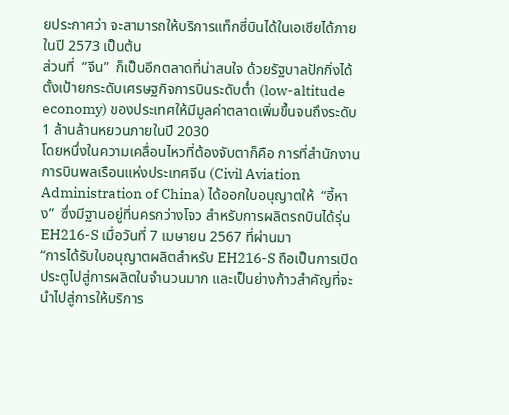ยประกาศว่า จะสามารถให้บริการแท็กซี่บินได้ในเอเชียได้ภายในปี 2573 เป็นต้น
ส่วนที่  “จีน”  ก็เป็นอีกตลาดที่น่าสนใจ ด้วยรัฐบาลปักกิ่งได้ตั้งเป้ายกระดับเศรษฐกิจการบินระดับต่ำ (low-altitude economy) ของประเทศให้มีมูลค่าตลาดเพิ่มขึ้นจนถึงระดับ 1 ล้านล้านหยวนภายในปี 2030
โดยหนึ่งในความเคลื่อนไหวที่ต้องจับตาก็คือ การที่สำนักงานการบินพลเรือนแห่งประเทศจีน (Civil Aviation Administration of China) ได้ออกใบอนุญาตให้  “อี้หาง”  ซึ่งมีฐานอยู่ที่นครกว่างโจว สำหรับการผลิตรถบินได้รุ่น EH216-S เมื่อวันที่ 7 เมษายน 2567 ที่ผ่านมา
“การได้รับใบอนุญาตผลิตสำหรับ EH216-S ถือเป็นการเปิดประตูไปสู่การผลิตในจำนวนมาก และเป็นย่างก้าวสำคัญที่จะนำไปสู่การให้บริการ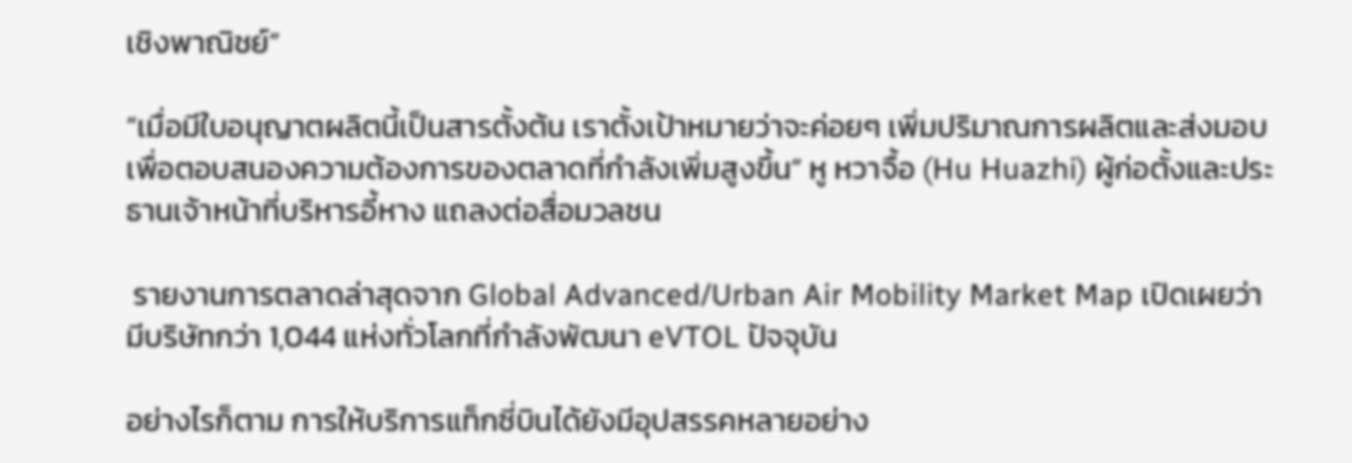เชิงพาณิชย์”

“เมื่อมีใบอนุญาตผลิตนี้เป็นสารตั้งต้น เราตั้งเป้าหมายว่าจะค่อยๆ เพิ่มปริมาณการผลิตและส่งมอบ เพื่อตอบสนองความต้องการของตลาดที่กำลังเพิ่มสูงขึ้น” หู หวาจื้อ (Hu Huazhi) ผู้ก่อตั้งและประธานเจ้าหน้าที่บริหารอี้หาง แถลงต่อสื่อมวลชน

 รายงานการตลาดล่าสุดจาก Global Advanced/Urban Air Mobility Market Map เปิดเผยว่า มีบริษัทกว่า 1,044 แห่งทั่วโลกที่กำลังพัฒนา eVTOL ปัจจุบัน

อย่างไรก็ตาม การให้บริการแท็กซี่บินได้ยังมีอุปสรรคหลายอย่าง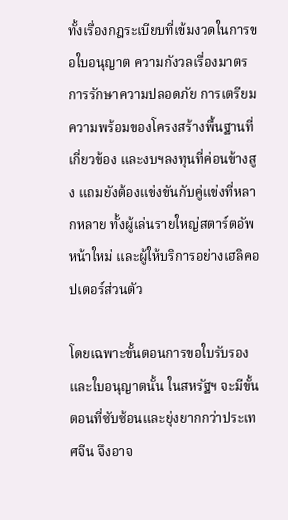ทั้งเรื่องกฎระเบียบที่เข้มงวดในการขอใบอนุญาต ความกังวลเรื่องมาตรการรักษาความปลอดภัย การเตรียมความพร้อมของโครงสร้างพื้นฐานที่เกี่ยวข้อง และงบฯลงทุนที่ค่อนข้างสูง แถมยังต้องแข่งขันกับคู่แข่งที่หลากหลาย ทั้งผู้เล่นรายใหญ่สตาร์ตอัพหน้าใหม่ และผู้ให้บริการอย่างเฮลิคอปเตอร์ส่วนตัว

โดยเฉพาะขั้นตอนการขอใบรับรองและใบอนุญาตนั้น ในสหรัฐฯ จะมีขั้นตอนที่ซับซ้อนและยุ่งยากกว่าประเทศจีน จึงอาจ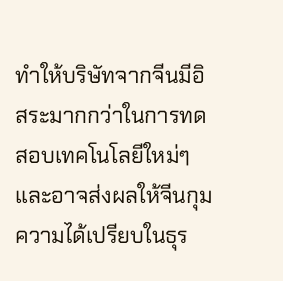ทำให้บริษัทจากจีนมีอิสระมากกว่าในการทดสอบเทคโนโลยีใหม่ๆ และอาจส่งผลให้จีนกุมความได้เปรียบในธุร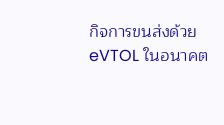กิจการขนส่งด้วย eVTOL ในอนาคต